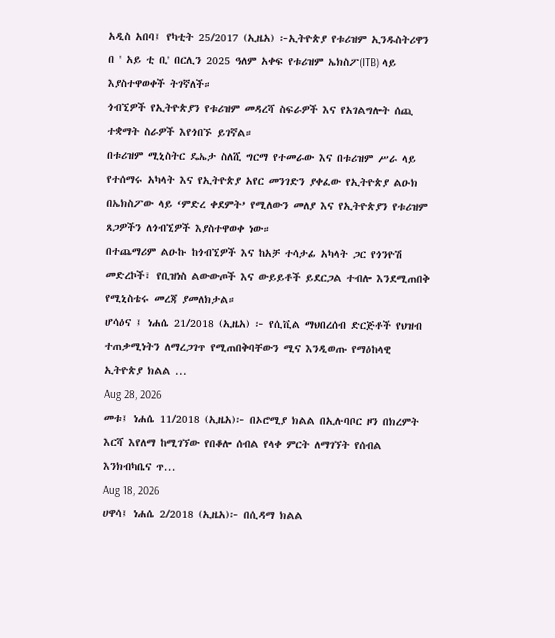አዲስ አበባ፤ የካቲት 25/2017 (ኢዜአ) ፦ኢትዮጵያ የቱሪዝም ኢንዱስትሪዋን በ ' አይ ቲ ቢ' በርሊን 2025 ዓለም አቀፍ የቱሪዝም ኤክስፖ(ITB) ላይ እያስተዋወቀች ትገኛለች።
ጎብኚዎች የኢትዮጵያን የቱሪዝም መዳረሻ ስፍራዎች እና የአገልግሎት ሰጪ ተቋማት ስራዎች እየጎበኙ ይገኛል።
በቱሪዝም ሚኒስትር ዴኤታ ስለሺ ግርማ የተመራው እና በቱሪዝም ሥራ ላይ የተሰማሩ አካላት እና የኢትዮጵያ አየር መንገድን ያቀፈው የኢትዮጵያ ልዑክ በኤክስፖው ላይ ‘ምድረ ቀደምት’ የሚለውን መለያ እና የኢትዮጵያን የቱሪዝም ጸጋዎችን ለጎብኚዎች እያስተዋወቀ ነው።
በተጨማሪም ልዑኩ ከጎብኚዎች እና ከአቻ ተሳታፊ አካላት ጋር የጎንዮሽ መድረኮች፣ የቢዝነስ ልውውጦች እና ውይይቶች ይደርጋል ተብሎ እንደሚጠበቅ የሚኒስቴሩ መረጃ ያመለክታል።
ሆሳዕና ፤ ነሐሴ 21/2018 (ኢዜአ) ፦ የሲቪል ማህበረሰብ ድርጅቶች የህዝብ ተጠቃሚነትን ለማረጋገጥ የሚጠበቅባቸውን ሚና እንዲወጡ የማዕከላዊ ኢትዮጵያ ክልል ...
Aug 28, 2026
መቱ፤ ነሐሴ 11/2018 (ኢዜአ)፦ በኦሮሚያ ክልል በኢሉባቦር ዞን በክረምት እርሻ እየለማ ከሚገኘው የበቆሎ ሰብል የላቀ ምርት ለማገኘት የሰብል እንክብካቤና ጥ...
Aug 18, 2026
ሀዋሳ፤ ነሐሴ 2/2018 (ኢዜአ)፦ በሲዳማ ክልል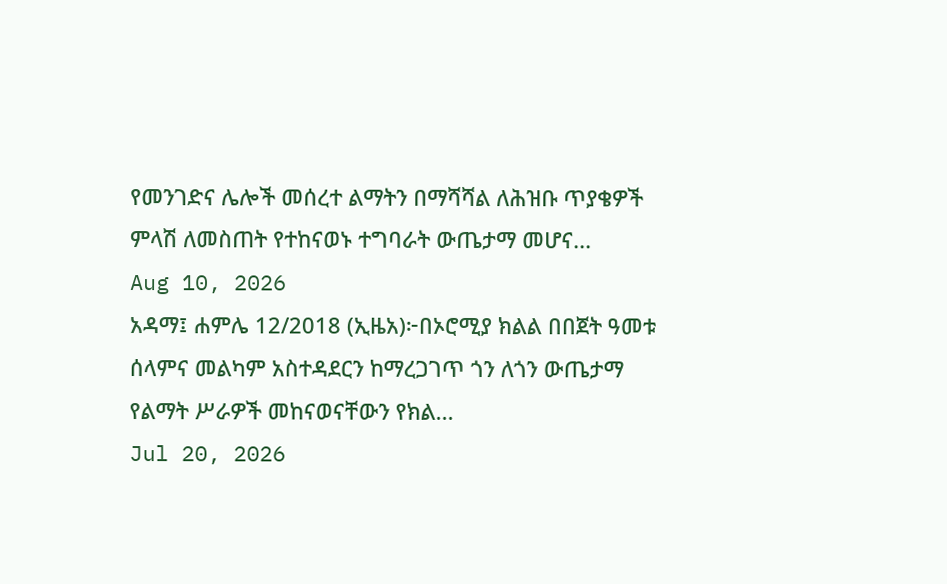የመንገድና ሌሎች መሰረተ ልማትን በማሻሻል ለሕዝቡ ጥያቄዎች ምላሽ ለመስጠት የተከናወኑ ተግባራት ውጤታማ መሆና...
Aug 10, 2026
አዳማ፤ ሐምሌ 12/2018 (ኢዜአ)፦በኦሮሚያ ክልል በበጀት ዓመቱ ሰላምና መልካም አስተዳደርን ከማረጋገጥ ጎን ለጎን ውጤታማ የልማት ሥራዎች መከናወናቸውን የክል...
Jul 20, 2026